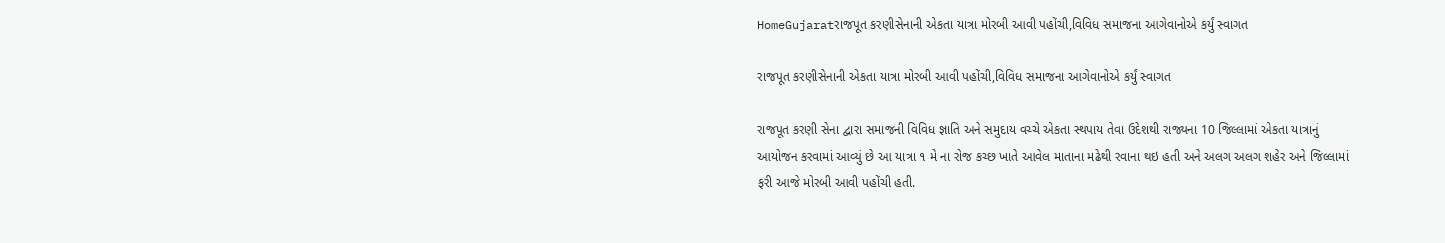HomeGujaratરાજપૂત કરણીસેનાની એકતા યાત્રા મોરબી આવી પહોંચી,વિવિધ સમાજના આગેવાનોએ કર્યું સ્વાગત

રાજપૂત કરણીસેનાની એકતા યાત્રા મોરબી આવી પહોંચી,વિવિધ સમાજના આગેવાનોએ કર્યું સ્વાગત

રાજપૂત કરણી સેના દ્વારા સમાજની વિવિધ જ્ઞાતિ અને સમુદાય વચ્ચે એકતા સ્થપાય તેવા ઉદેશથી રાજ્યના 10 જિલ્લામાં એકતા યાત્રાનું આયોજન કરવામાં આવ્યું છે આ યાત્રા ૧ મે ના રોજ કચ્છ ખાતે આવેલ માતાના મઢેથી રવાના થઇ હતી અને અલગ અલગ શહેર અને જિલ્લામાં ફરી આજે મોરબી આવી પહોંચી હતી.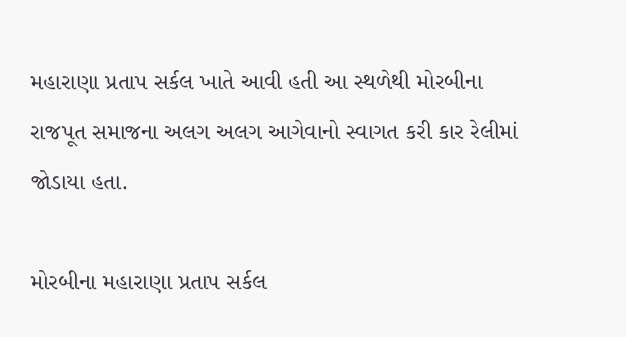મહારાણા પ્રતાપ સર્કલ ખાતે આવી હતી આ સ્થળેથી મોરબીના રાજપૂત સમાજના અલગ અલગ આગેવાનો સ્વાગત કરી કાર રેલીમાં જોડાયા હતા.

મોરબીના મહારાણા પ્રતાપ સર્કલ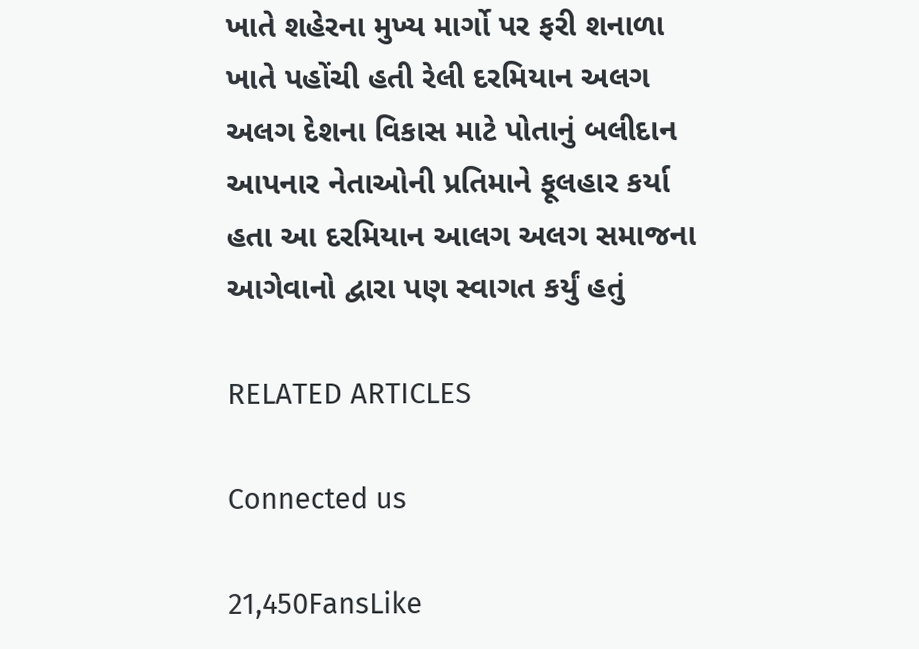ખાતે શહેરના મુખ્ય માર્ગો પર ફરી શનાળા ખાતે પહોંચી હતી રેલી દરમિયાન અલગ અલગ દેશના વિકાસ માટે પોતાનું બલીદાન આપનાર નેતાઓની પ્રતિમાને ફૂલહાર કર્યા હતા આ દરમિયાન આલગ અલગ સમાજના આગેવાનો દ્વારા પણ સ્વાગત કર્યું હતું

RELATED ARTICLES

Connected us

21,450FansLike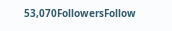53,070FollowersFollow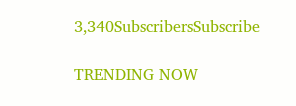3,340SubscribersSubscribe

TRENDING NOW